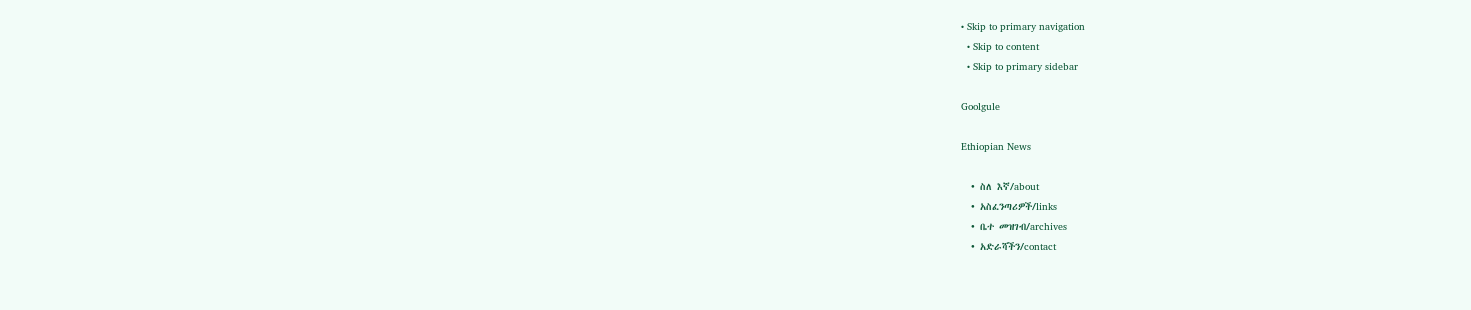• Skip to primary navigation
  • Skip to content
  • Skip to primary sidebar

Goolgule

Ethiopian News

  • ስለ እኛ/about
  • አስፈንጣሪዎች/links
  • ቤተ መዝገብ/archives
  • አድራሻችን/contact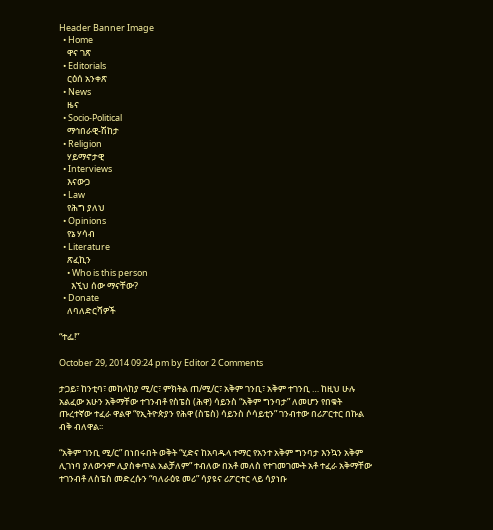Header Banner Image
  • Home
    ዋና ገጽ
  • Editorials
    ርዕሰ አንቀጽ
  • News
    ዜና
  • Socio-Political
    ማኅበራዊ-ሽከታ
  • Religion
    ሃይማኖታዊ
  • Interviews
    እናውጋ
  • Law
    የሕግ ያለህ
  • Opinions
    የኔ ሃሳብ
  • Literature
    ጽፈኪን
    • Who is this person
      እኚህ ሰው ማናቸው?
  • Donate
    ለባለድርሻዎች

“ተፌ!”

October 29, 2014 09:24 pm by Editor 2 Comments

ታጋይ፣ ከንቲባ፣ መከላከያ ሚ/ር፣ ምክትል ጠ/ሚ/ር፣ አቅም ገንቢ፣ አቅም ተገንቢ … ከዚህ ሁሉ አልፈው አሁን አቅማቸው ተገንብቶ የስፔስ (ሕዋ) ሳይንስ “አቅም ግንባታ” ለመሆን የበቁት ጡረተኛው ተፈራ ዋልዋ “የኢትዮጵያን የሕዋ (ስፔስ) ሳይንስ ሶሳይቲን” ገንብተው በሪፖርተር በኩል ብቅ ብለዋል፡፡

“አቅም ገንቢ ሚ/ር” በነበሩበት ወቅት “ሂድና ከአባዱላ ተማር የአንተ አቅም ግንባታ እንኳን አቅም ሊገነባ ያለውንም ሊያስቀጥል አልቻለም” ተብለው በአቶ መለስ የተገመገሙት አቶ ተፈራ አቅማቸው ተገንብቶ ለስፔስ መድረሱን “ባለራዕዩ መሪ” ሳያዩና ሪፖርተር ላይ ሳያነቡ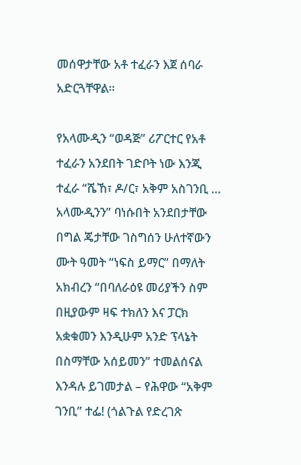መሰዋታቸው አቶ ተፈራን እጀ ሰባራ አድርጓቸዋል፡፡

የአላሙዲን “ወዳጅ” ሪፖርተር የአቶ ተፈራን አንደበት ገድቦት ነው እንጂ ተፈራ “ሼኸ፣ ዶ/ር፣ አቅም አስገንቢ … አላሙዲንን” ባነሱበት አንደበታቸው በግል ጄታቸው ገስግሰን ሁለተኛውን ሙት ዓመት “ነፍስ ይማር” በማለት አክብረን “በባለራዕዩ መሪያችን ስም በዚያውም ዛፍ ተክለን እና ፓርክ አቋቁመን እንዲሁም አንድ ፕላኔት በስማቸው አሰይመን” ተመልሰናል እንዳሉ ይገመታል – የሕዋው “አቅም ገንቢ” ተፌ! (ጎልጉል የድረገጽ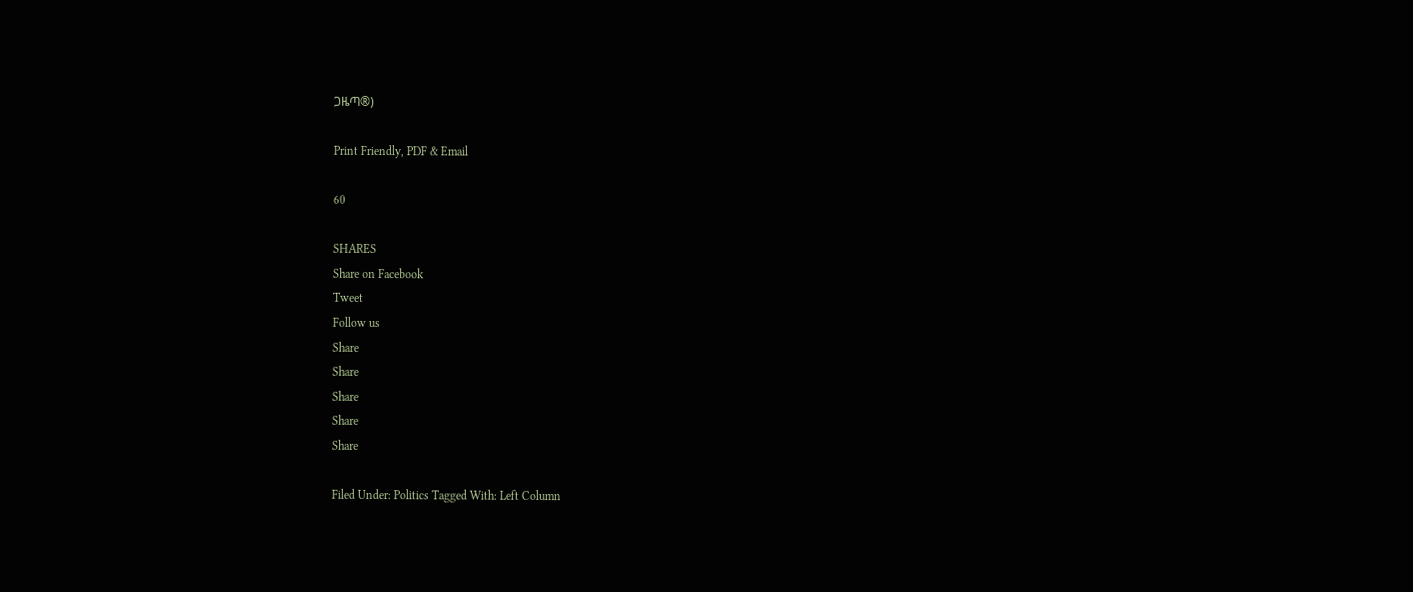ጋዜጣ®)

Print Friendly, PDF & Email

60

SHARES
Share on Facebook
Tweet
Follow us
Share
Share
Share
Share
Share

Filed Under: Politics Tagged With: Left Column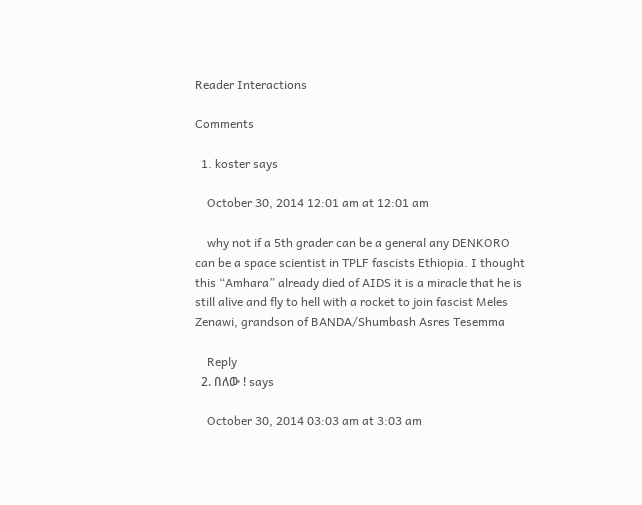Reader Interactions

Comments

  1. koster says

    October 30, 2014 12:01 am at 12:01 am

    why not if a 5th grader can be a general any DENKORO can be a space scientist in TPLF fascists Ethiopia. I thought this “Amhara” already died of AIDS it is a miracle that he is still alive and fly to hell with a rocket to join fascist Meles Zenawi, grandson of BANDA/Shumbash Asres Tesemma

    Reply
  2. በለው ! says

    October 30, 2014 03:03 am at 3:03 am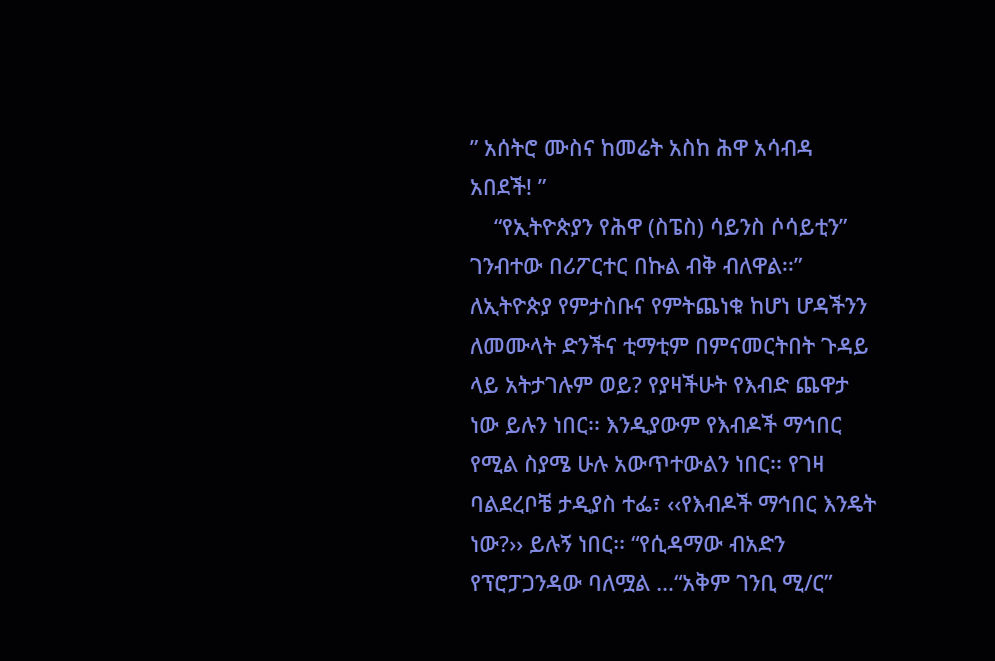” አሰትሮ ሙስና ከመሬት አስከ ሕዋ አሳብዳ አበደች! ”
    “የኢትዮጵያን የሕዋ (ስፔስ) ሳይንስ ሶሳይቲን” ገንብተው በሪፖርተር በኩል ብቅ ብለዋል፡፡” ለኢትዮጵያ የምታስቡና የምትጨነቁ ከሆነ ሆዳችንን ለመሙላት ድንችና ቲማቲም በምናመርትበት ጉዳይ ላይ አትታገሉም ወይ? የያዛችሁት የእብድ ጨዋታ ነው ይሉን ነበር፡፡ እንዲያውም የእብዶች ማኅበር የሚል ስያሜ ሁሉ አውጥተውልን ነበር፡፡ የገዛ ባልደረቦቼ ታዲያስ ተፌ፣ ‹‹የእብዶች ማኅበር እንዴት ነው?›› ይሉኝ ነበር፡፡ “የሲዳማው ብአድን የፕሮፓጋንዳው ባለሟል …“አቅም ገንቢ ሚ/ር”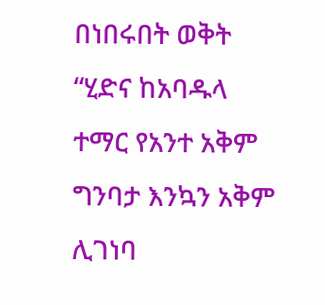በነበሩበት ወቅት “ሂድና ከአባዱላ ተማር የአንተ አቅም ግንባታ እንኳን አቅም ሊገነባ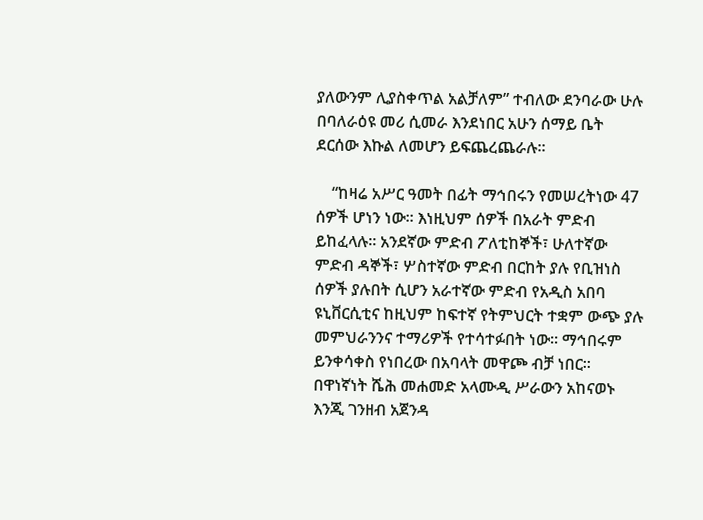ያለውንም ሊያስቀጥል አልቻለም” ተብለው ደንባራው ሁሉ በባለራዕዩ መሪ ሲመራ እንደነበር አሁን ሰማይ ቤት ደርሰው እኩል ለመሆን ይፍጨረጨራሉ።

    “ከዛሬ አሥር ዓመት በፊት ማኅበሩን የመሠረትነው 47 ሰዎች ሆነን ነው፡፡ እነዚህም ሰዎች በአራት ምድብ ይከፈላሉ፡፡ አንደኛው ምድብ ፖለቲከኞች፣ ሁለተኛው ምድብ ዳኞች፣ ሦስተኛው ምድብ በርከት ያሉ የቢዝነስ ሰዎች ያሉበት ሲሆን አራተኛው ምድብ የአዲስ አበባ ዩኒቨርሲቲና ከዚህም ከፍተኛ የትምህርት ተቋም ውጭ ያሉ መምህራንንና ተማሪዎች የተሳተፉበት ነው፡፡ ማኅበሩም ይንቀሳቀስ የነበረው በአባላት መዋጮ ብቻ ነበር፡፡ በዋነኛነት ሼሕ መሐመድ አላሙዲ ሥራውን አከናወኑ እንጂ ገንዘብ አጀንዳ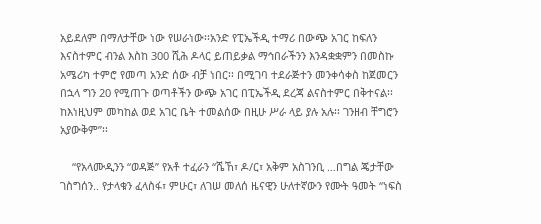አይደለም በማለታቸው ነው የሠራነው፡፡አንድ የፒኤችዲ ተማሪ በውጭ አገር ከፍለን እናስተምር ብንል እስከ 300 ሺሕ ዶላር ይጠይቃል ማኅበራችንን እንዳቋቋምን በመስኩ አሜሪካ ተምሮ የመጣ አንድ ሰው ብቻ ነበር፡፡ በሚገባ ተደራጅተን መንቀሳቀስ ከጀመርን በኋላ ግን 20 የሚጠጉ ወጣቶችን ውጭ አገር በፒኤችዲ ደረጃ ልናስተምር በቅተናል፡፡ ከእነዚህም መካከል ወደ አገር ቤት ተመልሰው በዚሁ ሥራ ላይ ያሉ አሉ፡፡ ገንዘብ ቸግሮን አያውቅም”፡፡

    “የአላሙዲንን “ወዳጅ” የአቶ ተፈራን “ሼኸ፣ ዶ/ር፣ አቅም አስገንቢ …በግል ጄታቸው ገስግሰን.. የታላቁን ፈላስፋ፣ ምሁር፣ ለገሠ መለሰ ዜናዊን ሁለተኛውን የሙት ዓመት “ነፍስ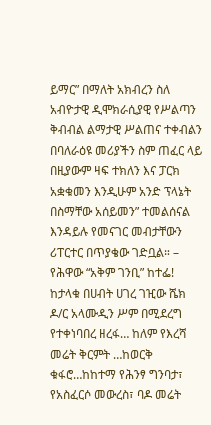ይማር” በማለት አክብረን ስለ አብዮታዊ ዲሞክራሲያዊ የሥልጣን ቅብብል ልማታዊ ሥልጠና ተቀብልን በባለራዕዩ መሪያችን ስም ጠፈር ላይ በዚያውም ዛፍ ተክለን እና ፓርክ አቋቁመን እንዲሁም አንድ ፕላኔት በስማቸው አሰይመን” ተመልሰናል እንዳይሉ የመናገር መብታቸውን ሪፐርተር በጥያቄው ገድቧል። – የሕዋው “አቅም ገንቢ” ከተፌ! ከታላቁ በሀብት ሀገረ ገዢው ሼክ ዶ/ር አላሙዲን ሥም በሚደረግ የተቀነባበረ ዘረፋ… ከለም የእረሻ መሬት ቅርምት …ከወርቅ ቁፋሮ…ከከተማ የሕንፃ ግንባታ፣ የአስፈርሶ መውረስ፣ ባዶ መሬት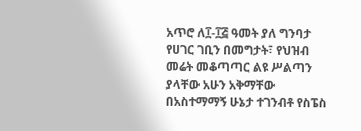አጥሮ ለ፲-፲፭ ዓመት ያለ ግንባታ የሀገር ገቢን በመግታት፣ የህዝብ መሬት መቆጣጣር ልዩ ሥልጣን ያላቸው አሁን አቅማቸው በአስተማማኝ ሁኔታ ተገንብቶ የስፔስ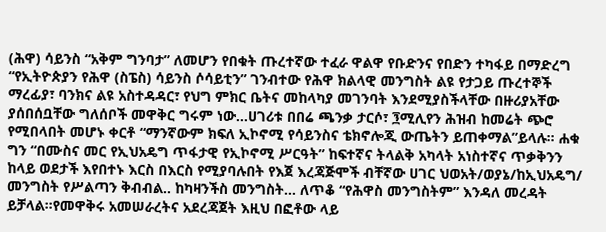(ሕዋ) ሳይንስ “አቅም ግንባታ” ለመሆን የበቁት ጡረተኛው ተፈራ ዋልዋ የቡድንና የበድን ተካፋይ በማድረግ “የኢትዮጵያን የሕዋ (ስፔስ) ሳይንስ ሶሳይቲን” ገንብተው የሕዋ ክልላዊ መንግስት ልዩ የታጋይ ጡረተኞች ማረፊያ፣ ባንክና ልዩ አስተዳዳር፣ የህግ ምክር ቤትና መከላካያ መገንባት እንደሚያስችላቸው በዙሪያአቸው ያሰበሰቧቸው ግለሰቦች መዋቅር ግሩም ነው…ሀገሪቱ በበሬ ጫንቃ ታርሶ፣ ፺ሚሊየን ሕዝብ ከመሬት ጭሮ የሚበላበት መሆኑ ቀርቶ “ማንኛውም ክፍለ ኢኮኖሚ የሳይንስና ቴክኖሎጂ ውጤትን ይጠቀማል”ይላሉ። ሐቁ ግን “በሙስና መር የኢህአዴግ ጥፋታዊ የኢኮኖሚ ሥርዓት” ከፍተኛና ትላልቅ አካላት አነስተኛና ጥቃቅንን ከላይ ወደታች እየበተኑ እርስ በእርስ የሚያባሉበት የእጀ እረጃጅሞች ብቸኛው ሀገር ህወአት/ወያኔ/ከኢህአዴግ/ መንግስት የሥልጣን ቅብብል.. ከካዛንችስ መንግስት… ለጥቆ “የሕዋስ መንግስትም” እንዳለ መረዳት ይቻላል።የመዋቅሩ አመሠራረትና አደረጃጀት እዚህ በፎቶው ላይ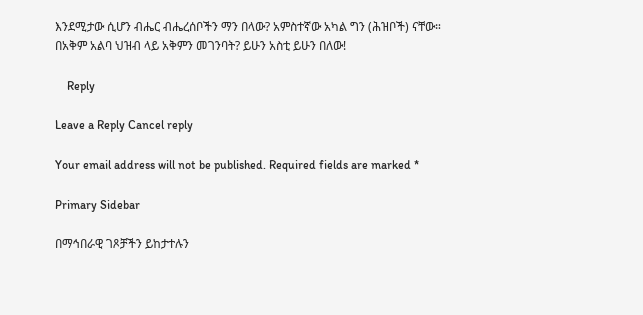እንደሚታው ሲሆን ብሔር ብሔረሰቦችን ማን በላው? አምስተኛው አካል ግን (ሕዝቦች) ናቸው። በአቅም አልባ ህዝብ ላይ አቅምን መገንባት? ይሁን አስቲ ይሁን በለው!

    Reply

Leave a Reply Cancel reply

Your email address will not be published. Required fields are marked *

Primary Sidebar

በማኅበራዊ ገጾቻችን ይከታተሉን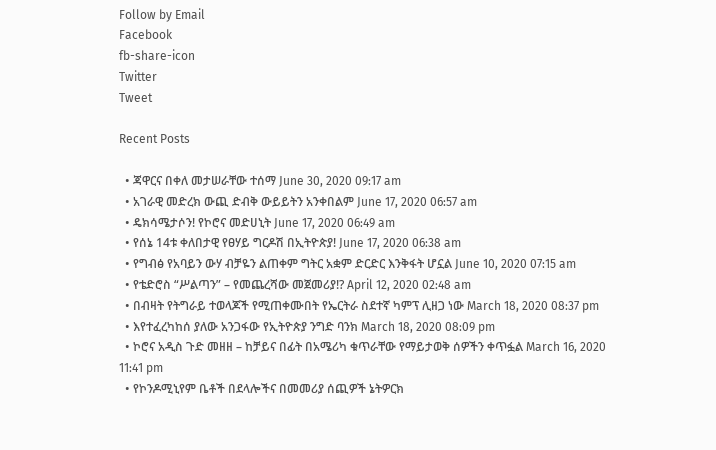Follow by Email
Facebook
fb-share-icon
Twitter
Tweet

Recent Posts

  • ጃዋርና በቀለ መታሠራቸው ተሰማ June 30, 2020 09:17 am
  • አገራዊ መድረክ ውጪ ድብቅ ውይይትን አንቀበልም June 17, 2020 06:57 am
  • ዴክሳሜታሶን! የኮሮና መድሀኒት June 17, 2020 06:49 am
  • የሰኔ 14ቱ ቀለበታዊ የፀሃይ ግርዶሽ በኢትዮጵያ! June 17, 2020 06:38 am
  • የግብፅ የአባይን ውሃ ብቻዬን ልጠቀም ግትር አቋም ድርድር እንቅፋት ሆኗል June 10, 2020 07:15 am
  • የቴድሮስ “ሥልጣን” – የመጨረሻው መጀመሪያ!? April 12, 2020 02:48 am
  • በብዛት የትግራይ ተወላጆች የሚጠቀሙበት የኤርትራ ስደተኛ ካምፕ ሊዘጋ ነው March 18, 2020 08:37 pm
  • እየተፈረካከሰ ያለው አንጋፋው የኢትዮጵያ ንግድ ባንክ March 18, 2020 08:09 pm
  • ኮሮና አዲስ ጉድ መዘዘ – ከቻይና በፊት በአሜሪካ ቁጥራቸው የማይታወቅ ሰዎችን ቀጥፏል March 16, 2020 11:41 pm
  • የኮንዶሚኒየም ቤቶች በደላሎችና በመመሪያ ሰጪዎች ኔትዎርክ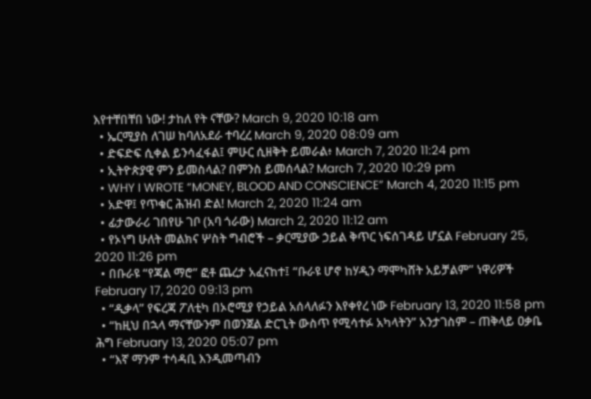እየተቸበቸበ ነው! ታከለ የት ናቸው? March 9, 2020 10:18 am
  • ኤርሚያስ ለገሠ ከባለአደራ ተባረረ March 9, 2020 08:09 am
  • ድፍድፍ ሲቀል ይንሳፈፋል፤ ምሁር ሲዘቅት ይመራል፥ March 7, 2020 11:24 pm
  • ኢትዮጵያዊ ምን ይመስላል? በምንስ ይመሰላል? March 7, 2020 10:29 pm
  • WHY I WROTE “MONEY, BLOOD AND CONSCIENCE” March 4, 2020 11:15 pm
  • አድዋ፤ የጥቁር ሕዝብ ድል! March 2, 2020 11:24 am
  • ፊታውራሪ ገበየሁ ገቦ (አባ ጎራው) March 2, 2020 11:12 am
  • የኦነግ ሁለት መልክና ሦስት ግብሮች – ቃርሚያው ኃይል ቅጥር ነፍሰገዳይ ሆኗል February 25, 2020 11:26 pm
  • በቡራዩ “የጃል ማሮ” ፎቶ ጨረታ አፈናከተ፤ “ቡራዩ ሆኖ ከሃዲን ማሞካሸት አይቻልም” ነዋሪዎች February 17, 2020 09:13 pm
  • “ዲቃላ” የፍረጃ ፖለቲካ በኦሮሚያ የኃይል አሰላለፉን እየቀየረ ነው February 13, 2020 11:58 pm
  • “ከዚህ በኋላ ማናቸውንም በወንጀል ድርጊት ውስጥ የሚሳተፉ አካላትን” አንታገስም – ጠቅላይ ዐቃቤ ሕግ February 13, 2020 05:07 pm
  • “እኛ ማንም ተሳዳቢ እንዲመጣብን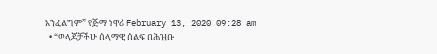አንፈልግም” የጅማ ነዋሪ February 13, 2020 09:28 am
  • “ወላጆቻችሁ ሰላማዊ ሰልፍ በሕዝቡ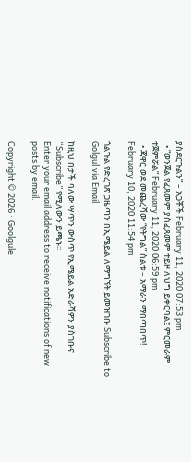ያስደርጉልን” – አጋቾች February 11, 2020 07:53 pm
  • “ወንጀል የፈጸመም ያስፈጸመም ተይዞ ለህግ ይቀርባል፤ ምርመራም ተጀምሯል” February 11, 2020 06:59 pm
  • ጃዋር ወደ መጨረሻው “የትግል” ስልቱ – አማራን ማበጣበጥ! February 10, 2020 11:54 pm

ጎልጉል የድረገጽ ጋዜጣን በኢሜይል ለማግኘት ይመዝገቡ Subscribe to Golgul via Email

ከዚህ በታች ባለው ሣጥን ውስጥ የኢሜይል አድራሻዎን ያስገቡና “Subscribe” የሚለውን ይጫኑ፡፡
Enter your email address to receive notifications of new posts by email.

Copyright © 2026 · Goolgule